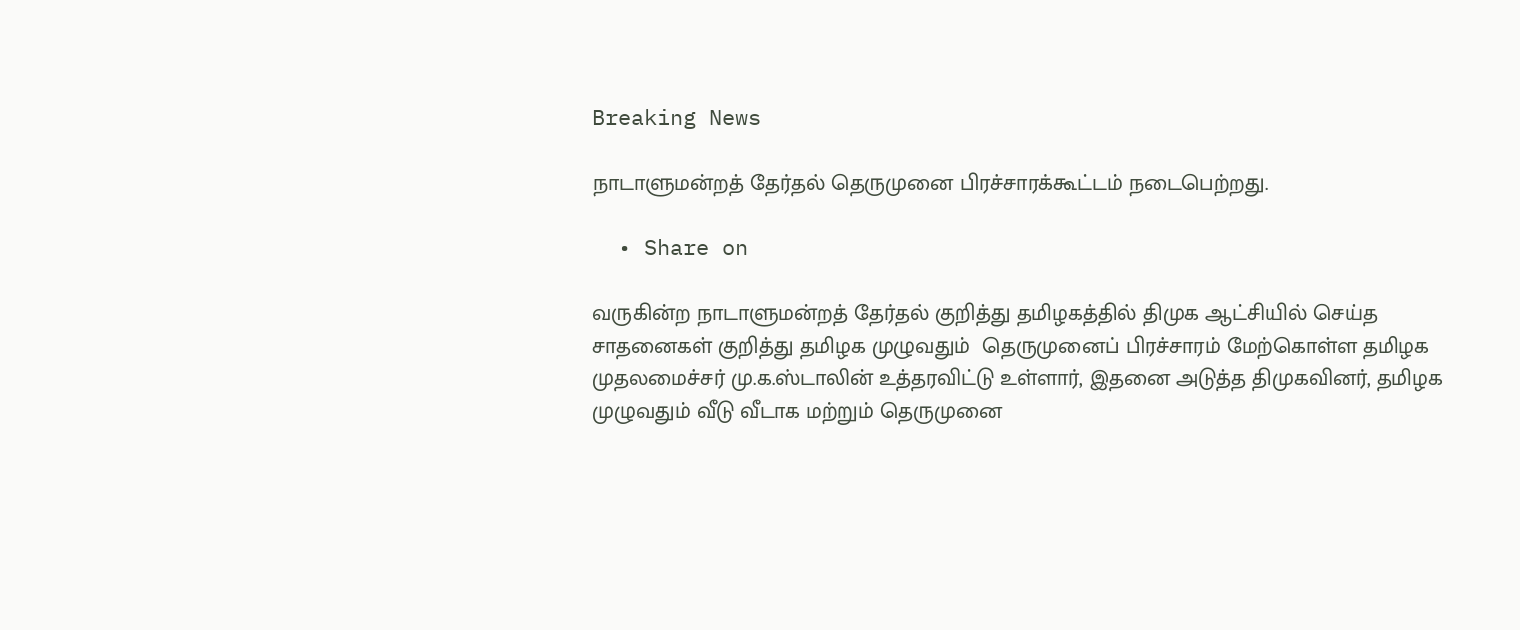Breaking News

நாடாளுமன்றத் தேர்தல் தெருமுனை பிரச்சாரக்கூட்டம் நடைபெற்றது.

  • Share on

வருகின்ற நாடாளுமன்றத் தேர்தல் குறித்து தமிழகத்தில் திமுக ஆட்சியில் செய்த சாதனைகள் குறித்து தமிழக முழுவதும்  தெருமுனைப் பிரச்சாரம் மேற்கொள்ள தமிழக முதலமைச்சர் மு.க.ஸ்டாலின் உத்தரவிட்டு உள்ளார், இதனை அடுத்த திமுகவினர், தமிழக முழுவதும் வீடு வீடாக மற்றும் தெருமுனை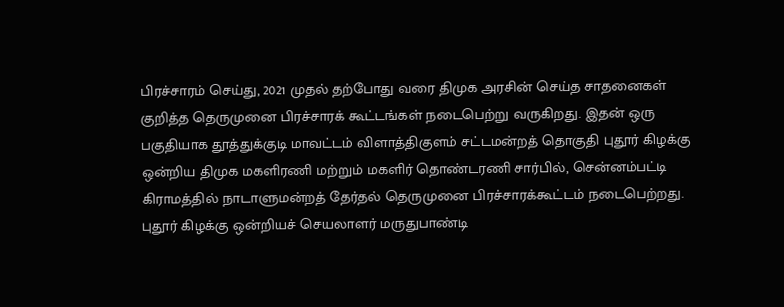பிரச்சாரம் செய்து, 2021 முதல் தற்போது வரை திமுக அரசின் செய்த சாதனைகள் குறித்த தெருமுனை பிரச்சாரக் கூட்டங்கள் நடைபெற்று வருகிறது. இதன் ஒரு பகுதியாக தூத்துக்குடி மாவட்டம் விளாத்திகுளம் சட்டமன்றத் தொகுதி புதூர் கிழக்கு ஒன்றிய திமுக மகளிரணி மற்றும் மகளிர் தொண்டரணி சார்பில், சென்னம்பட்டி கிராமத்தில் நாடாளுமன்றத் தேர்தல் தெருமுனை பிரச்சாரக்கூட்டம் நடைபெற்றது. புதூர் கிழக்கு ஒன்றியச் செயலாளர் மருதுபாண்டி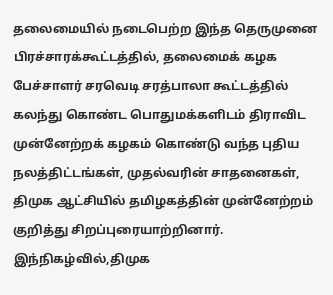தலைமையில் நடைபெற்ற இந்த தெருமுனை பிரச்சாரக்கூட்டத்தில், தலைமைக் கழக பேச்சாளர் சரவெடி சரத்பாலா கூட்டத்தில் கலந்து கொண்ட பொதுமக்களிடம் திராவிட முன்னேற்றக் கழகம் கொண்டு வந்த புதிய நலத்திட்டங்கள், முதல்வரின் சாதனைகள், திமுக ஆட்சியில் தமிழகத்தின் முன்னேற்றம் குறித்து சிறப்புரையாற்றினார். இந்நிகழ்வில்,திமுக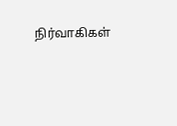நிர்வாகிகள்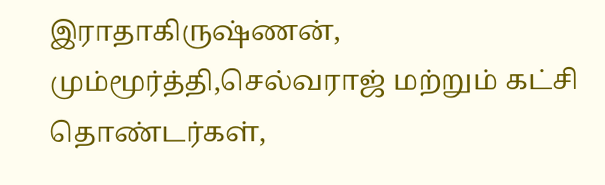இராதாகிருஷ்ணன், மும்மூர்த்தி,செல்வராஜ் மற்றும் கட்சி தொண்டர்கள்,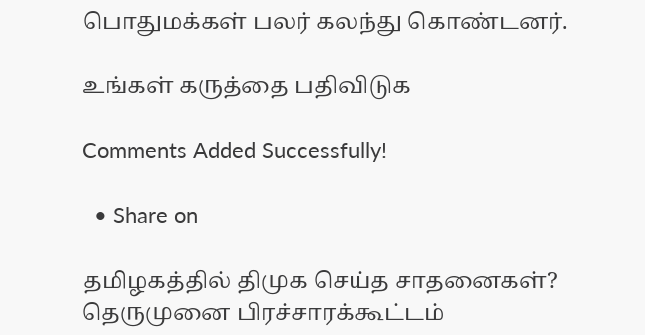பொதுமக்கள் பலர் கலந்து கொண்டனர்.

உங்கள் கருத்தை பதிவிடுக

Comments Added Successfully!

  • Share on

தமிழகத்தில் திமுக செய்த சாதனைகள்? தெருமுனை பிரச்சாரக்கூட்டம்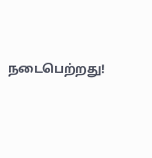நடைபெற்றது!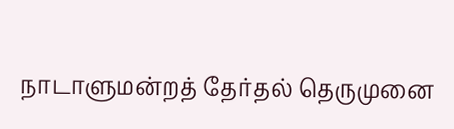நாடாளுமன்றத் தேர்தல் தெருமுனை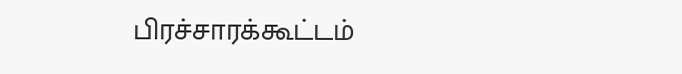பிரச்சாரக்கூட்டம்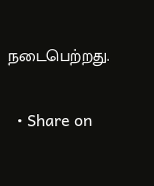நடைபெற்றது.

  • Share on